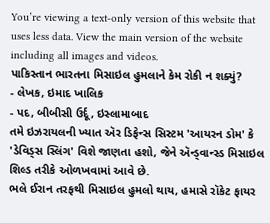You’re viewing a text-only version of this website that uses less data. View the main version of the website including all images and videos.
પાકિસ્તાન ભારતના મિસાઇલ હુમલાને કેમ રોકી ન શક્યું?
- લેખક, ઇમાદ ખાલિક
- પદ, બીબીસી ઉર્દૂ, ઇસ્લામાબાદ
તમે ઇઝરાયલની ખ્યાત ઍર ડિફેન્સ સિસ્ટમ 'આયરન ડોમ' કે 'ડેવિડ્સ સ્લિંગ' વિશે જાણતા હશો, જેને ઍન્ડ્વાન્સ્ડ મિસાઇલ શિલ્ડ તરીકે ઓળખવામાં આવે છે.
ભલે ઈરાન તરફથી મિસાઇલ હુમલો થાય, હમાસે રૉકેટ ફાયર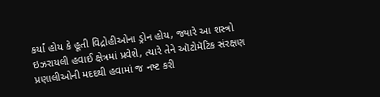કર્યાં હોય કે હૂતી વિદ્રોહીઓના ડ્રોન હોય, જ્યારે આ શસ્ત્રો ઇઝરાયલી હવાઈ ક્ષેત્રમાં પ્રવેશે, ત્યારે તેને ઑટોમૅટિક સંરક્ષણ પ્રણાલીઓની મદદથી હવામાં જ નષ્ટ કરી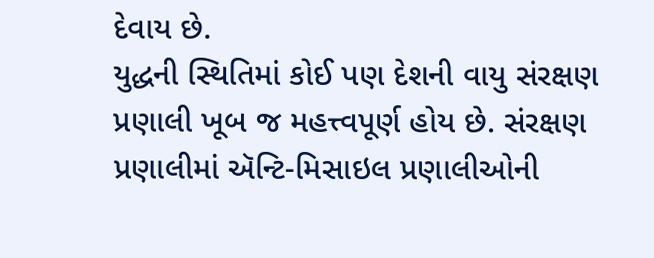દેવાય છે.
યુદ્ધની સ્થિતિમાં કોઈ પણ દેશની વાયુ સંરક્ષણ પ્રણાલી ખૂબ જ મહત્ત્વપૂર્ણ હોય છે. સંરક્ષણ પ્રણાલીમાં ઍન્ટિ-મિસાઇલ પ્રણાલીઓની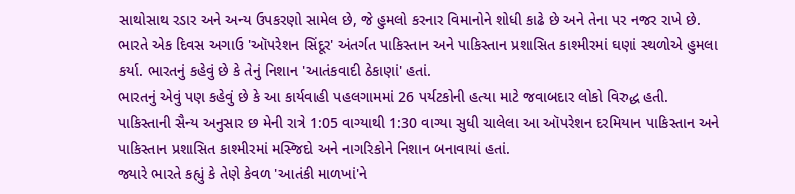સાથોસાથ રડાર અને અન્ય ઉપકરણો સામેલ છે, જે હુમલો કરનાર વિમાનોને શોધી કાઢે છે અને તેના પર નજર રાખે છે.
ભારતે એક દિવસ અગાઉ 'ઑપરેશન સિંદૂર' અંતર્ગત પાકિસ્તાન અને પાકિસ્તાન પ્રશાસિત કાશ્મીરમાં ઘણાં સ્થળોએ હુમલા કર્યા. ભારતનું કહેવું છે કે તેનું નિશાન 'આતંકવાદી ઠેકાણાં' હતાં.
ભારતનું એવું પણ કહેવું છે કે આ કાર્યવાહી પહલગામમાં 26 પર્યટકોની હત્યા માટે જવાબદાર લોકો વિરુદ્ધ હતી.
પાકિસ્તાની સૈન્ય અનુસાર છ મેની રાત્રે 1:05 વાગ્યાથી 1:30 વાગ્યા સુધી ચાલેલા આ ઑપરેશન દરમિયાન પાકિસ્તાન અને પાકિસ્તાન પ્રશાસિત કાશ્મીરમાં મસ્જિદો અને નાગરિકોને નિશાન બનાવાયાં હતાં.
જ્યારે ભારતે કહ્યું કે તેણે કેવળ 'આતંકી માળખાં'ને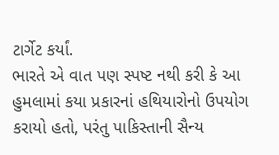ટાર્ગેટ કર્યાં.
ભારતે એ વાત પણ સ્પષ્ટ નથી કરી કે આ હુમલામાં કયા પ્રકારનાં હથિયારોનો ઉપયોગ કરાયો હતો, પરંતુ પાકિસ્તાની સૈન્ય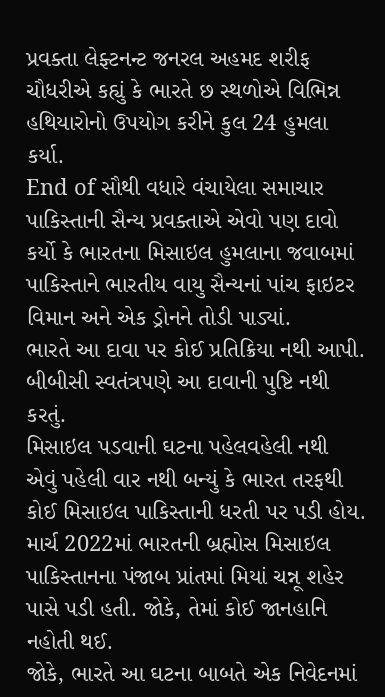પ્રવક્તા લેફ્ટનન્ટ જનરલ અહમદ શરીફ ચૌધરીએ કહ્યું કે ભારતે છ સ્થળોએ વિભિન્ન હથિયારોનો ઉપયોગ કરીને કુલ 24 હુમલા કર્યા.
End of સૌથી વધારે વંચાયેલા સમાચાર
પાકિસ્તાની સૈન્ય પ્રવક્તાએ એવો પણ દાવો કર્યો કે ભારતના મિસાઇલ હુમલાના જવાબમાં પાકિસ્તાને ભારતીય વાયુ સૈન્યનાં પાંચ ફાઇટર વિમાન અને એક ડ્રોનને તોડી પાડ્યાં.
ભારતે આ દાવા પર કોઈ પ્રતિક્રિયા નથી આપી. બીબીસી સ્વતંત્રપણે આ દાવાની પુષ્ટિ નથી કરતું.
મિસાઇલ પડવાની ઘટના પહેલવહેલી નથી
એવું પહેલી વાર નથી બન્યું કે ભારત તરફથી કોઈ મિસાઇલ પાકિસ્તાની ધરતી પર પડી હોય.
માર્ચ 2022માં ભારતની બ્રહ્મોસ મિસાઇલ પાકિસ્તાનના પંજાબ પ્રાંતમાં મિયાં ચન્નૂ શહેર પાસે પડી હતી. જોકે, તેમાં કોઈ જાનહાનિ નહોતી થઈ.
જોકે, ભારતે આ ઘટના બાબતે એક નિવેદનમાં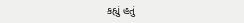કહ્યું હતું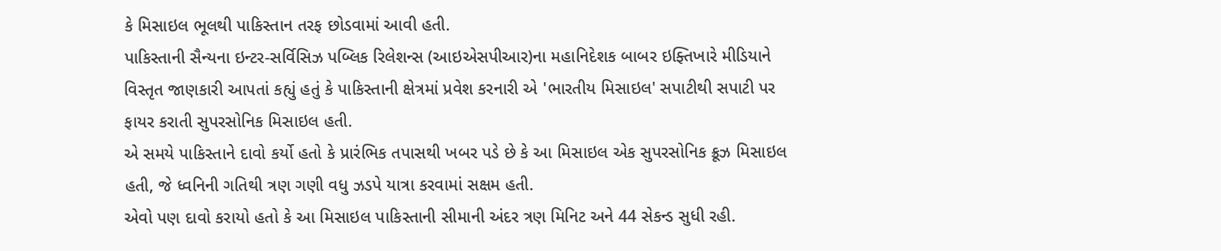કે મિસાઇલ ભૂલથી પાકિસ્તાન તરફ છોડવામાં આવી હતી.
પાકિસ્તાની સૈન્યના ઇન્ટર-સર્વિસિઝ પબ્લિક રિલેશન્સ (આઇએસપીઆર)ના મહાનિદેશક બાબર ઇફ્તિખારે મીડિયાને વિસ્તૃત જાણકારી આપતાં કહ્યું હતું કે પાકિસ્તાની ક્ષેત્રમાં પ્રવેશ કરનારી એ 'ભારતીય મિસાઇલ' સપાટીથી સપાટી પર ફાયર કરાતી સુપરસોનિક મિસાઇલ હતી.
એ સમયે પાકિસ્તાને દાવો કર્યો હતો કે પ્રારંભિક તપાસથી ખબર પડે છે કે આ મિસાઇલ એક સુપરસોનિક ક્રૂઝ મિસાઇલ હતી, જે ધ્વનિની ગતિથી ત્રણ ગણી વધુ ઝડપે યાત્રા કરવામાં સક્ષમ હતી.
એવો પણ દાવો કરાયો હતો કે આ મિસાઇલ પાકિસ્તાની સીમાની અંદર ત્રણ મિનિટ અને 44 સેકન્ડ સુધી રહી.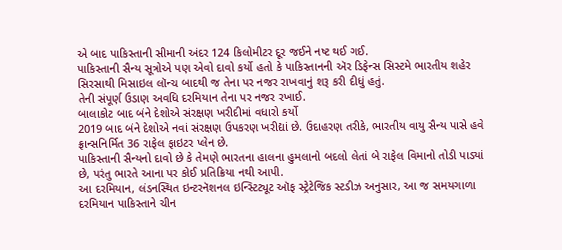એ બાદ પાકિસ્તાની સીમાની અંદર 124 કિલોમીટર દૂર જઈને નષ્ટ થઈ ગઈ.
પાકિસ્તાની સૈન્ય સૂત્રોએ પણ એવો દાવો કર્યો હતો કે પાકિસ્તાનની ઍર ડિફેન્સ સિસ્ટમે ભારતીય શહેર સિરસાથી મિસાઇલ લૉન્ચ બાદથી જ તેના પર નજર રાખવાનું શરૂ કરી દીધું હતું.
તેની સંપૂર્ણ ઉડાણ અવધિ દરમિયાન તેના પર નજર રખાઈ.
બાલાકોટ બાદ બંને દેશોએ સંરક્ષણ ખરીદીમાં વધારો કર્યો
2019 બાદ બંને દેશોએ નવાં સંરક્ષણ ઉપકરણ ખરીદ્યાં છે. ઉદાહરણ તરીકે, ભારતીય વાયુ સૈન્ય પાસે હવે ફ્રાન્સનિર્મિત 36 રાફેલ ફાઇટર પ્લેન છે.
પાકિસ્તાની સૈન્યનો દાવો છે કે તેમણે ભારતના હાલના હુમલાનો બદલો લેતાં બે રાફેલ વિમાનો તોડી પાડ્યાં છે, પરંતુ ભારતે આના પર કોઈ પ્રતિક્રિયા નથી આપી.
આ દરમિયાન, લંડનસ્થિત ઇન્ટરનૅશનલ ઇન્સ્ટિટ્યૂટ ઑફ સ્ટ્રેટેજિક સ્ટડીઝ અનુસાર, આ જ સમયગાળા દરમિયાન પાકિસ્તાને ચીન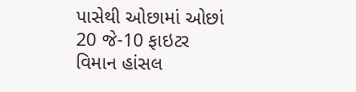પાસેથી ઓછામાં ઓછાં 20 જે-10 ફાઇટર વિમાન હાંસલ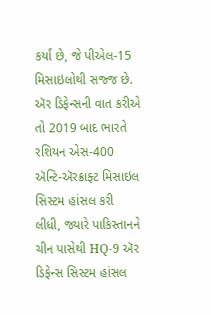કર્યાં છે, જે પીએલ-15 મિસાઇલોથી સજ્જ છે.
ઍર ડિફેન્સની વાત કરીએ તો 2019 બાદ ભારતે રશિયન એસ-400 ઍન્ટિ-ઍરક્રાફ્ટ મિસાઇલ સિસ્ટમ હાંસલ કરી લીધી, જ્યારે પાકિસ્તાનને ચીન પાસેથી HQ-9 ઍર ડિફેન્સ સિસ્ટમ હાંસલ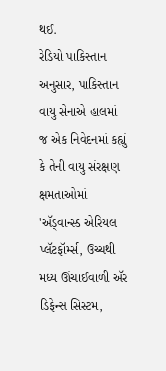થઈ.
રેડિયો પાકિસ્તાન અનુસાર, પાકિસ્તાન વાયુ સેનાએ હાલમાં જ એક નિવેદનમાં કહ્યું કે તેની વાયુ સંરક્ષણ ક્ષમતાઓમાં 'ઍડ્વાન્સ્ડ એરિયલ પ્લૅટફૉર્મ્સ, ઉચ્ચથી મધ્ય ઊંચાઈવાળી ઍર ડિફેન્સ સિસ્ટમ,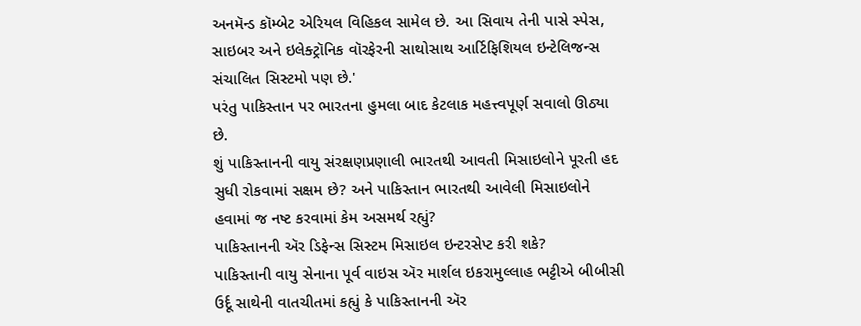અનમૅન્ડ કૉમ્બેટ એરિયલ વિહિકલ સામેલ છે. આ સિવાય તેની પાસે સ્પેસ, સાઇબર અને ઇલેક્ટ્રૉનિક વૉરફેરની સાથોસાથ આર્ટિફિશિયલ ઇન્ટેલિજન્સ સંચાલિત સિસ્ટમો પણ છે.'
પરંતુ પાકિસ્તાન પર ભારતના હુમલા બાદ કેટલાક મહત્ત્વપૂર્ણ સવાલો ઊઠ્યા છે.
શું પાકિસ્તાનની વાયુ સંરક્ષણપ્રણાલી ભારતથી આવતી મિસાઇલોને પૂરતી હદ સુધી રોકવામાં સક્ષમ છે? અને પાકિસ્તાન ભારતથી આવેલી મિસાઇલોને હવામાં જ નષ્ટ કરવામાં કેમ અસમર્થ રહ્યું?
પાકિસ્તાનની ઍર ડિફેન્સ સિસ્ટમ મિસાઇલ ઇન્ટરસેપ્ટ કરી શકે?
પાકિસ્તાની વાયુ સેનાના પૂર્વ વાઇસ ઍર માર્શલ ઇકરામુલ્લાહ ભટ્ટીએ બીબીસી ઉર્દૂ સાથેની વાતચીતમાં કહ્યું કે પાકિસ્તાનની ઍર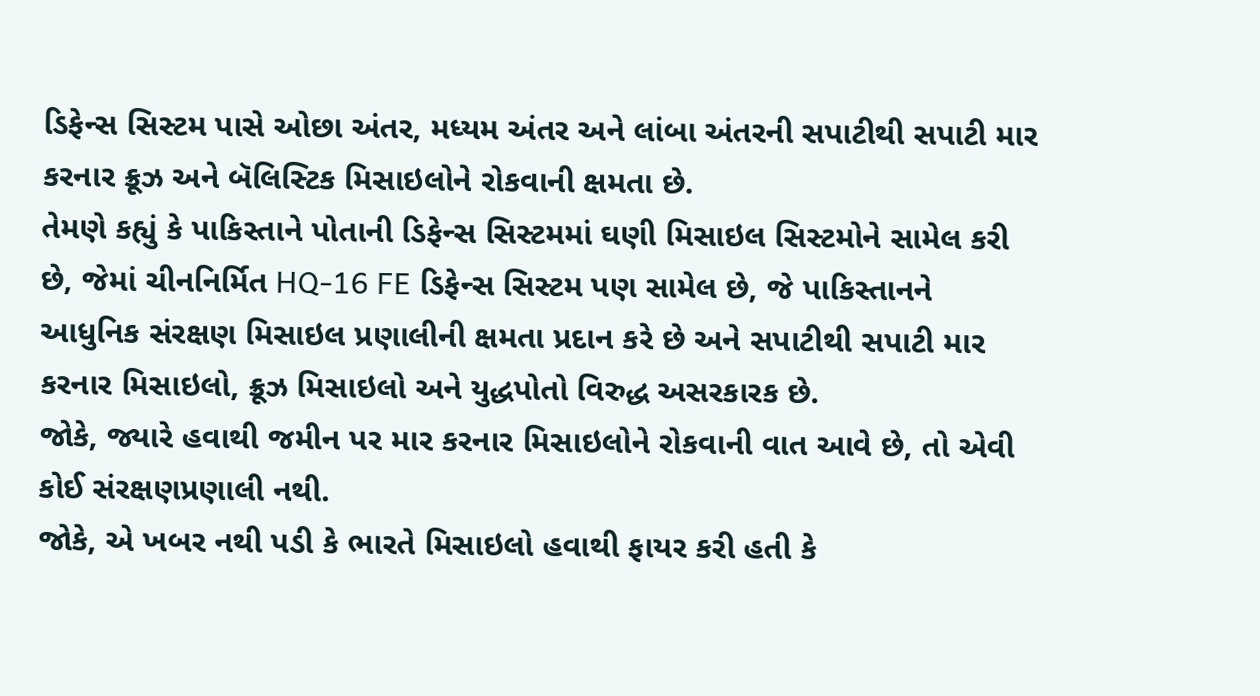ડિફેન્સ સિસ્ટમ પાસે ઓછા અંતર, મધ્યમ અંતર અને લાંબા અંતરની સપાટીથી સપાટી માર કરનાર ક્રૂઝ અને બૅલિસ્ટિક મિસાઇલોને રોકવાની ક્ષમતા છે.
તેમણે કહ્યું કે પાકિસ્તાને પોતાની ડિફેન્સ સિસ્ટમમાં ઘણી મિસાઇલ સિસ્ટમોને સામેલ કરી છે, જેમાં ચીનનિર્મિત HQ-16 FE ડિફેન્સ સિસ્ટમ પણ સામેલ છે, જે પાકિસ્તાનને આધુનિક સંરક્ષણ મિસાઇલ પ્રણાલીની ક્ષમતા પ્રદાન કરે છે અને સપાટીથી સપાટી માર કરનાર મિસાઇલો, ક્રૂઝ મિસાઇલો અને યુદ્ધપોતો વિરુદ્ધ અસરકારક છે.
જોકે, જ્યારે હવાથી જમીન પર માર કરનાર મિસાઇલોને રોકવાની વાત આવે છે, તો એવી કોઈ સંરક્ષણપ્રણાલી નથી.
જોકે, એ ખબર નથી પડી કે ભારતે મિસાઇલો હવાથી ફાયર કરી હતી કે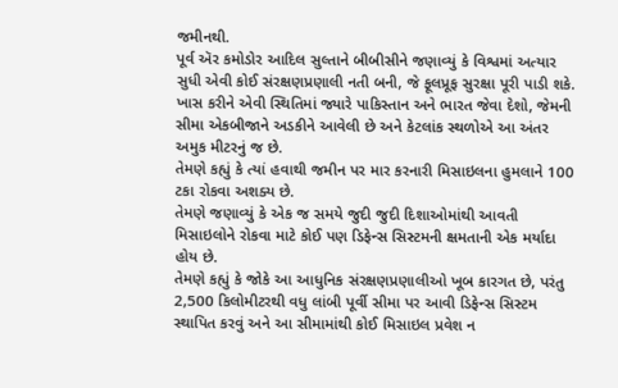જમીનથી.
પૂર્વ ઍર કમોડોર આદિલ સુલ્તાને બીબીસીને જણાવ્યું કે વિશ્વમાં અત્યાર સુધી એવી કોઈ સંરક્ષણપ્રણાલી નતી બની, જે ફૂલપ્રૂફ સુરક્ષા પૂરી પાડી શકે. ખાસ કરીને એવી સ્થિતિમાં જ્યારે પાકિસ્તાન અને ભારત જેવા દેશો, જેમની સીમા એકબીજાને અડકીને આવેલી છે અને કેટલાંક સ્થળોએ આ અંતર અમુક મીટરનું જ છે.
તેમણે કહ્યું કે ત્યાં હવાથી જમીન પર માર કરનારી મિસાઇલના હુમલાને 100 ટકા રોકવા અશક્ય છે.
તેમણે જણાવ્યું કે એક જ સમયે જુદી જુદી દિશાઓમાંથી આવતી મિસાઇલોને રોકવા માટે કોઈ પણ ડિફેન્સ સિસ્ટમની ક્ષમતાની એક મર્યાદા હોય છે.
તેમણે કહ્યું કે જોકે આ આધુનિક સંરક્ષણપ્રણાલીઓ ખૂબ કારગત છે, પરંતુ 2,500 કિલોમીટરથી વધુ લાંબી પૂર્વી સીમા પર આવી ડિફેન્સ સિસ્ટમ સ્થાપિત કરવું અને આ સીમામાંથી કોઈ મિસાઇલ પ્રવેશ ન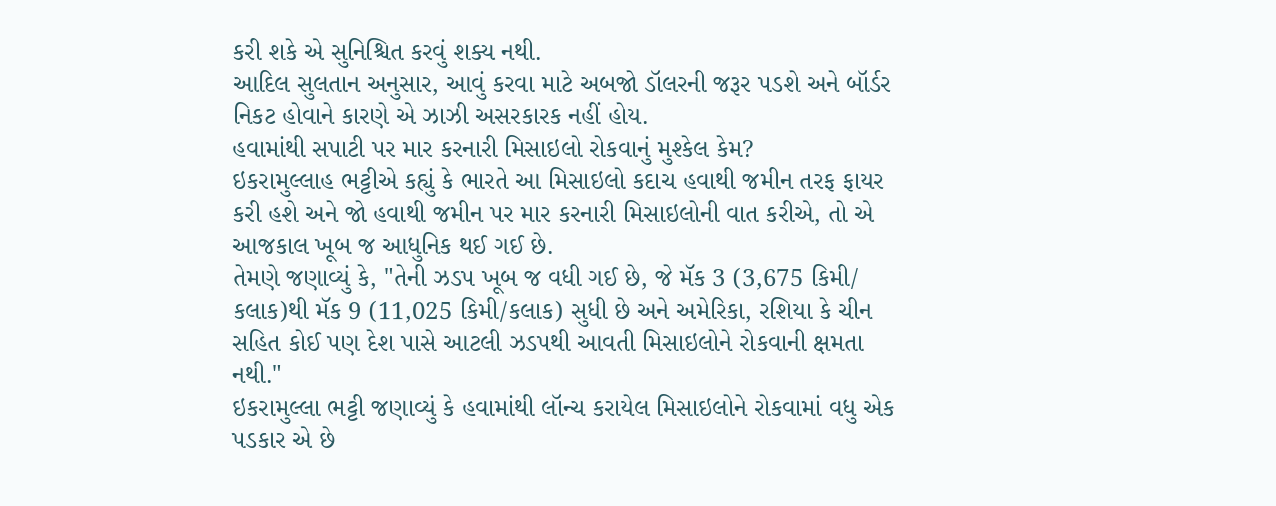કરી શકે એ સુનિશ્ચિત કરવું શક્ય નથી.
આદિલ સુલતાન અનુસાર, આવું કરવા માટે અબજો ડૉલરની જરૂર પડશે અને બૉર્ડર નિકટ હોવાને કારણે એ ઝાઝી અસરકારક નહીં હોય.
હવામાંથી સપાટી પર માર કરનારી મિસાઇલો રોકવાનું મુશ્કેલ કેમ?
ઇકરામુલ્લાહ ભટ્ટીએ કહ્યું કે ભારતે આ મિસાઇલો કદાચ હવાથી જમીન તરફ ફાયર કરી હશે અને જો હવાથી જમીન પર માર કરનારી મિસાઇલોની વાત કરીએ, તો એ આજકાલ ખૂબ જ આધુનિક થઈ ગઈ છે.
તેમણે જણાવ્યું કે, "તેની ઝડપ ખૂબ જ વધી ગઈ છે, જે મૅક 3 (3,675 કિમી/ કલાક)થી મૅક 9 (11,025 કિમી/કલાક) સુધી છે અને અમેરિકા, રશિયા કે ચીન સહિત કોઈ પણ દેશ પાસે આટલી ઝડપથી આવતી મિસાઇલોને રોકવાની ક્ષમતા નથી."
ઇકરામુલ્લા ભટ્ટી જણાવ્યું કે હવામાંથી લૉન્ચ કરાયેલ મિસાઇલોને રોકવામાં વધુ એક પડકાર એ છે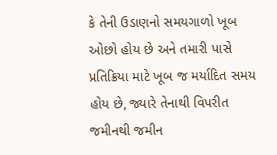કે તેની ઉડાણનો સમયગાળો ખૂબ ઓછો હોય છે અને તમારી પાસે પ્રતિક્રિયા માટે ખૂબ જ મર્યાદિત સમય હોય છે, જ્યારે તેનાથી વિપરીત જમીનથી જમીન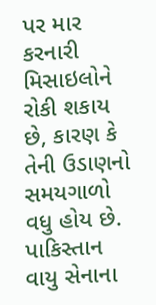પર માર કરનારી મિસાઇલોને રોકી શકાય છે, કારણ કે તેની ઉડાણનો સમયગાળો વધુ હોય છે.
પાકિસ્તાન વાયુ સેનાના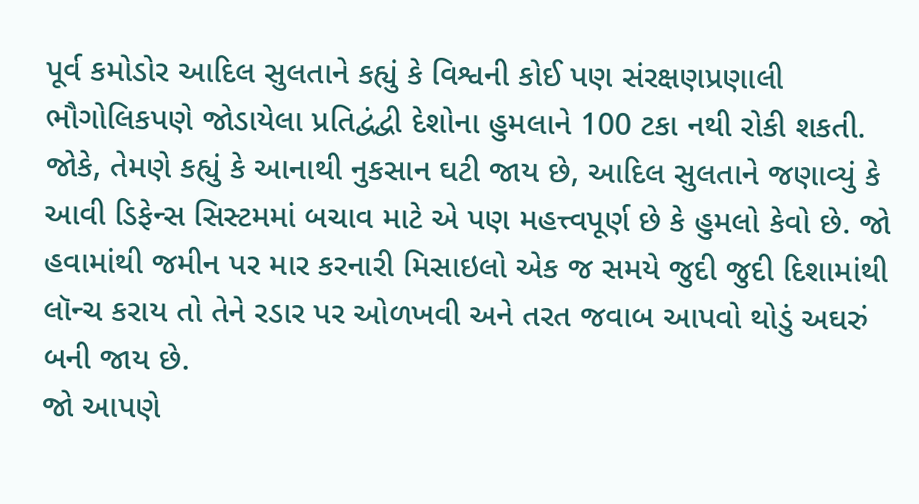પૂર્વ કમોડોર આદિલ સુલતાને કહ્યું કે વિશ્વની કોઈ પણ સંરક્ષણપ્રણાલી ભૌગોલિકપણે જોડાયેલા પ્રતિદ્વંદ્વી દેશોના હુમલાને 100 ટકા નથી રોકી શકતી.
જોકે, તેમણે કહ્યું કે આનાથી નુકસાન ઘટી જાય છે, આદિલ સુલતાને જણાવ્યું કે આવી ડિફેન્સ સિસ્ટમમાં બચાવ માટે એ પણ મહત્ત્વપૂર્ણ છે કે હુમલો કેવો છે. જો હવામાંથી જમીન પર માર કરનારી મિસાઇલો એક જ સમયે જુદી જુદી દિશામાંથી લૉન્ચ કરાય તો તેને રડાર પર ઓળખવી અને તરત જવાબ આપવો થોડું અઘરું બની જાય છે.
જો આપણે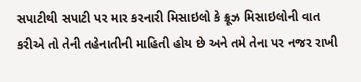સપાટીથી સપાટી પર માર કરનારી મિસાઇલો કે ક્રૂઝ મિસાઇલોની વાત કરીએ તો તેની તહેનાતીની માહિતી હોય છે અને તમે તેના પર નજર રાખી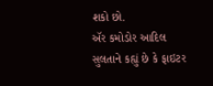શકો છો.
ઍર કમોડોર આદિલ સુલતાને કહ્યું છે કે ફાઇટર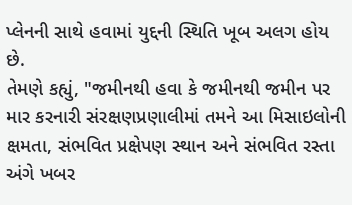પ્લેનની સાથે હવામાં યુદ્દની સ્થિતિ ખૂબ અલગ હોય છે.
તેમણે કહ્યું, "જમીનથી હવા કે જમીનથી જમીન પર માર કરનારી સંરક્ષણપ્રણાલીમાં તમને આ મિસાઇલોની ક્ષમતા, સંભવિત પ્રક્ષેપણ સ્થાન અને સંભવિત રસ્તા અંગે ખબર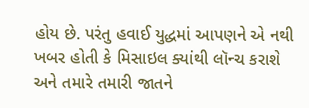હોય છે. પરંતુ હવાઈ યુદ્ધમાં આપણને એ નથી ખબર હોતી કે મિસાઇલ ક્યાંથી લૉન્ચ કરાશે અને તમારે તમારી જાતને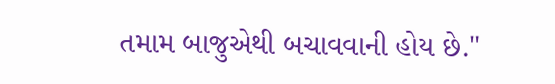તમામ બાજુએથી બચાવવાની હોય છે."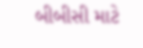બીબીસી માટે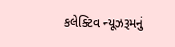કલેક્ટિવ ન્યૂઝરૂમનું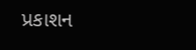પ્રકાશન